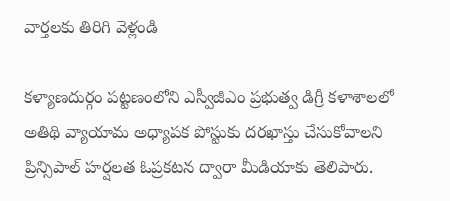వార్తలకు తిరిగి వెళ్లండి

కళ్యాణదుర్గం పట్టణంలోని ఎస్వీజీఎం ప్రభుత్వ డిగ్రీ కళాశాలలో అతిథి వ్యాయామ అధ్యాపక పోస్టుకు దరఖాస్తు చేసుకోవాలని ప్రిన్సిపాల్ హర్షలత ఓప్రకటన ద్వారా మీడియాకు తెలిపారు.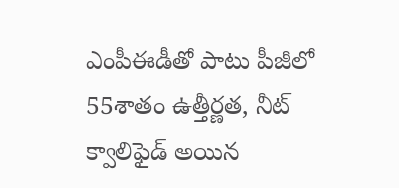ఎంపీఈడీతో పాటు పీజీలో 55శాతం ఉత్తీర్ణత, నీట్ క్వాలిఫైడ్ అయిన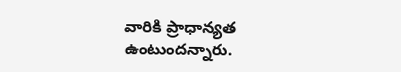వారికి ప్రాధాన్యత ఉంటుందన్నారు.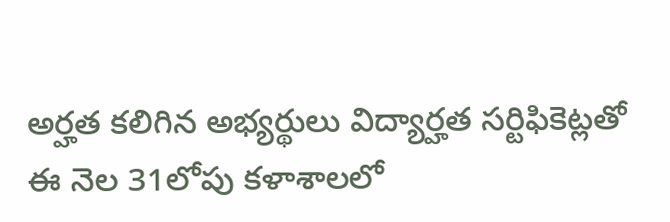అర్హత కలిగిన అభ్యర్థులు విద్యార్హత సర్టిఫికెట్లతో ఈ నెల 31లోపు కళాశాలలో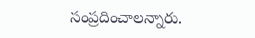సంప్రదించాలన్నారు.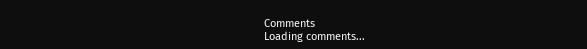Comments
Loading comments...